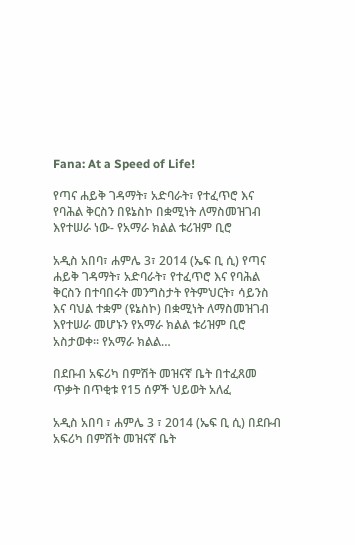Fana: At a Speed of Life!

የጣና ሐይቅ ገዳማት፣ አድባራት፣ የተፈጥሮ እና የባሕል ቅርስን በዩኔስኮ በቋሚነት ለማስመዝገብ እየተሠራ ነው- የአማራ ክልል ቱሪዝም ቢሮ

አዲስ አበባ፣ ሐምሌ 3፣ 2014 (ኤፍ ቢ ሲ) የጣና ሐይቅ ገዳማት፣ አድባራት፣ የተፈጥሮ እና የባሕል ቅርስን በተባበሩት መንግስታት የትምህርት፣ ሳይንስ እና ባህል ተቋም (ዩኔስኮ) በቋሚነት ለማስመዝገብ እየተሠራ መሆኑን የአማራ ክልል ቱሪዝም ቢሮ አስታወቀ፡፡ የአማራ ክልል…

በደቡብ አፍሪካ በምሽት መዝናኛ ቤት በተፈጸመ ጥቃት በጥቂቱ የ15 ሰዎች ህይወት አለፈ

አዲስ አበባ ፣ ሐምሌ 3 ፣ 2014 (ኤፍ ቢ ሲ) በደቡብ አፍሪካ በምሽት መዝናኛ ቤት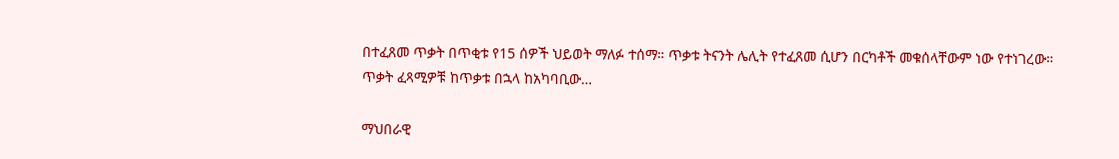በተፈጸመ ጥቃት በጥቂቱ የ15 ሰዎች ህይወት ማለፉ ተሰማ። ጥቃቱ ትናንት ሌሊት የተፈጸመ ሲሆን በርካቶች መቁሰላቸውም ነው የተነገረው። ጥቃት ፈጻሚዎቹ ከጥቃቱ በኋላ ከአካባቢው…

ማህበራዊ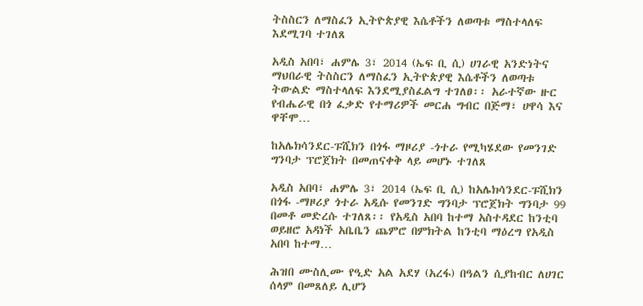ትስስርን ለማስፈን ኢትዮጵያዊ እሴቶችን ለወጣቱ ማስተላለፍ እደሚገባ ተገለጸ

አዲስ አበባ፣ ሐምሌ 3፣ 2014 (ኤፍ ቢ ሲ) ሀገራዊ አንድነትና ማህበራዊ ትስስርን ለማስፈን ኢትዮጵያዊ እሴቶችን ለወጣቱ ትውልድ ማስተላለፍ እንደሚያስፈልግ ተገለፀ፡፡ አራተኛው ዙር የብሔራዊ በጎ ፈቃድ የተማሪዎች መርሐ ግብር በጅማ፣ ሀዋሳ እና ዋቸሞ…

ከአሌክሳንደር-ፑሺክን በጎፋ ማዞሪያ -ጎተራ የሚካሄደው የመንገድ ግንባታ ፕሮጀክት በመጠናቀቅ ላይ መሆኑ ተገለጸ

አዲስ አበባ፣ ሐምሌ 3፣ 2014 (ኤፍ ቢ ሲ) ከአሌክሳንደር-ፑሺክን በጎፋ -ማዞሪያ ጎተራ አዲሱ የመንገድ ግንባታ ፕሮጀክት ግንባታ 99 በመቶ መድረሱ ተገለጸ፡፡ የአዲስ አበባ ከተማ አስተዳደር ከንቲባ ወይዘሮ አዳነች አቤቤን ጨምሮ በምክትል ከንቲባ ማዕረግ የአዲስ አበባ ከተማ…

ሕዝበ ሙስሊሙ የዒድ አል አደሃ (አረፋ) በዓልን ሲያከብር ለሀገር ሰላም በመጸለይ ሊሆን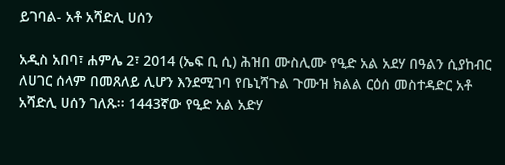ይገባል- አቶ አሻድሊ ሀሰን

አዲስ አበባ፣ ሐምሌ 2፣ 2014 (ኤፍ ቢ ሲ) ሕዝበ ሙስሊሙ የዒድ አል አደሃ በዓልን ሲያከብር ለሀገር ሰላም በመጸለይ ሊሆን እንደሚገባ የቤኒሻጉል ጉሙዝ ክልል ርዕሰ መስተዳድር አቶ አሻድሊ ሀሰን ገለጹ፡፡ 1443ኛው የዒድ አል አድሃ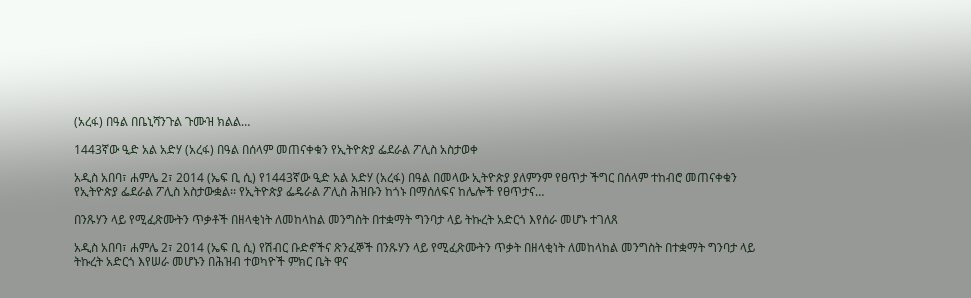(አረፋ) በዓል በቤኒሻንጉል ጉሙዝ ክልል…

1443ኛው ዒድ አል አድሃ (አረፋ) በዓል በሰላም መጠናቀቁን የኢትዮጵያ ፌደራል ፖሊስ አስታወቀ

አዲስ አበባ፣ ሐምሌ 2፣ 2014 (ኤፍ ቢ ሲ) የ1443ኛው ዒድ አል አድሃ (አረፋ) በዓል በመላው ኢትዮጵያ ያለምንም የፀጥታ ችግር በሰላም ተከብሮ መጠናቀቁን የኢትዮጵያ ፌደራል ፖሊስ አስታውቋል፡፡ የኢትዮጵያ ፌዴራል ፖሊስ ሕዝቡን ከጎኑ በማሰለፍና ከሌሎች የፀጥታና…

በንጹሃን ላይ የሚፈጽሙትን ጥቃቶች በዘላቂነት ለመከላከል መንግስት በተቋማት ግንባታ ላይ ትኩረት አድርጎ እየሰራ መሆኑ ተገለጸ

አዲስ አበባ፣ ሐምሌ 2፣ 2014 (ኤፍ ቢ ሲ) የሽብር ቡድኖችና ጽንፈኞች በንጹሃን ላይ የሚፈጽሙትን ጥቃት በዘላቂነት ለመከላከል መንግስት በተቋማት ግንባታ ላይ ትኩረት አድርጎ እየሠራ መሆኑን በሕዝብ ተወካዮች ምክር ቤት ዋና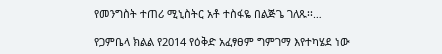የመንግስት ተጠሪ ሚኒስትር አቶ ተስፋዬ በልጅጌ ገለጹ፡፡…

የጋምቤላ ክልል የ2014 የዕቅድ አፈፃፀም ግምገማ እየተካሄደ ነው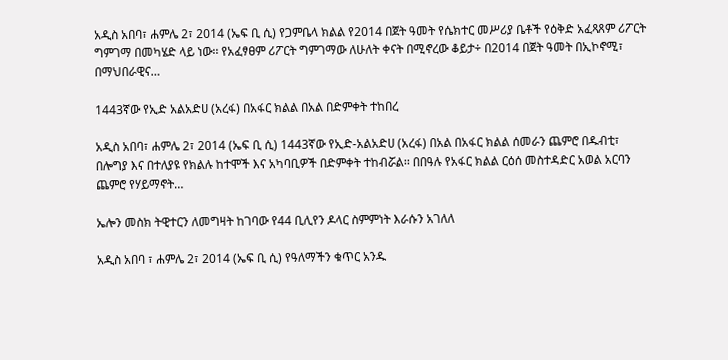አዲስ አበባ፣ ሐምሌ 2፣ 2014 (ኤፍ ቢ ሲ) የጋምቤላ ክልል የ2014 በጀት ዓመት የሴክተር መሥሪያ ቤቶች የዕቅድ አፈጻጸም ሪፖርት ግምገማ በመካሄድ ላይ ነው፡፡ የአፈፃፀም ሪፖርት ግምገማው ለሁለት ቀናት በሚኖረው ቆይታ÷ በ2014 በጀት ዓመት በኢኮኖሚ፣ በማህበራዊና…

1443ኛው የኢድ አልአድሀ (አረፋ) በአፋር ክልል በአል በድምቀት ተከበረ

አዲስ አበባ፣ ሐምሌ 2፣ 2014 (ኤፍ ቢ ሲ) 1443ኛው የኢድ-አልአድሀ (አረፋ) በአል በአፋር ክልል ሰመራን ጨምሮ በዱብቲ፣ በሎግያ እና በተለያዩ የክልሉ ከተሞች እና አካባቢዎች በድምቀት ተከብሯል፡፡ በበዓሉ የአፋር ክልል ርዕሰ መስተዳድር አወል አርባን ጨምሮ የሃይማኖት…

ኤሎን መስክ ትዊተርን ለመግዛት ከገባው የ44 ቢሊየን ዶላር ስምምነት እራሱን አገለለ

አዲስ አበባ ፣ ሐምሌ 2፣ 2014 (ኤፍ ቢ ሲ) የዓለማችን ቁጥር አንዱ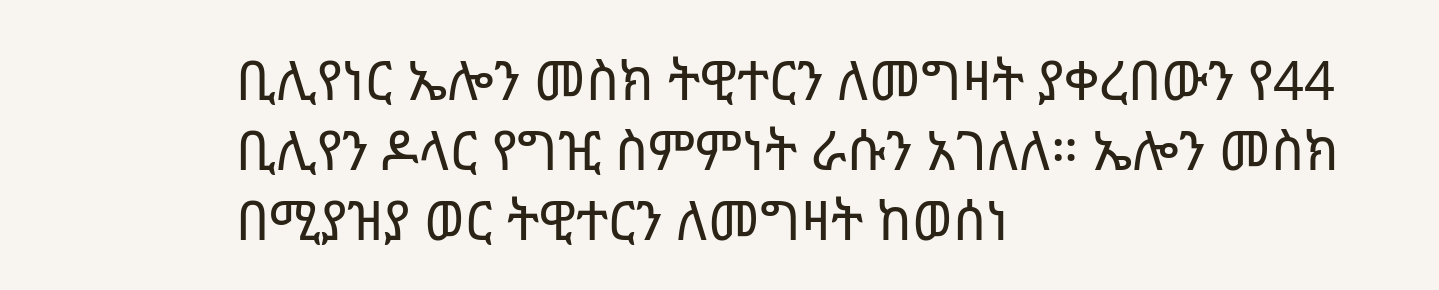ቢሊየነር ኤሎን መስክ ትዊተርን ለመግዛት ያቀረበውን የ44 ቢሊየን ዶላር የግዢ ስምምነት ራሱን አገለለ። ኤሎን መስክ በሚያዝያ ወር ትዊተርን ለመግዛት ከወሰነ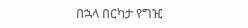በኋላ በርካታ የግዢ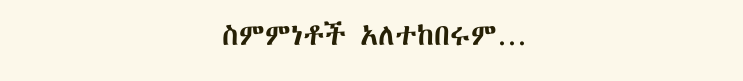ስምምነቶች አለተከበሩም…